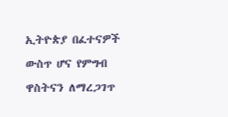ኢትዮጵያ በፈተናዎች ውስጥ ሆና የምግብ ዋስትናን ለማረጋገጥ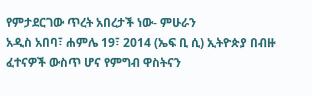የምታደርገው ጥረት አበረታች ነው- ምሁራን
አዲስ አበባ፣ ሐምሌ 19፣ 2014 (ኤፍ ቢ ሲ) ኢትዮጵያ በብዙ ፈተናዎች ውስጥ ሆና የምግብ ዋስትናን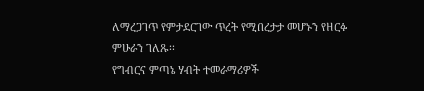ለማረጋገጥ የምታደርገው ጥረት የሚበረታታ መሆኑን የዘርፉ ምሁራን ገለጹ፡፡
የግብርና ምጣኔ ሃብት ተመራማሪዎች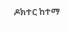ዶክተር ከተማ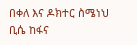በቀለ እና ዶክተር ስሜነህ ቢሴ ከፋና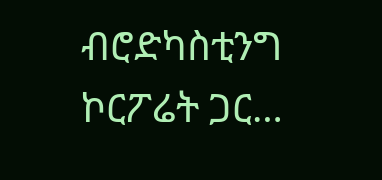ብሮድካስቲንግ ኮርፖሬት ጋር…